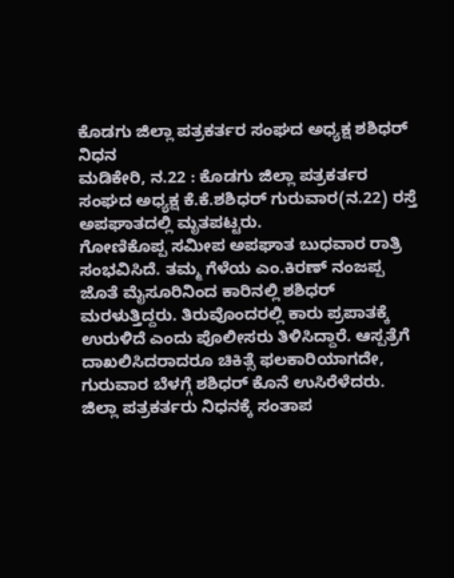ಕೊಡಗು ಜಿಲ್ಲಾ ಪತ್ರಕರ್ತರ ಸಂಘದ ಅಧ್ಯಕ್ಷ ಶಶಿಧರ್ ನಿಧನ
ಮಡಿಕೇರಿ, ನ.22 : ಕೊಡಗು ಜಿಲ್ಲಾ ಪತ್ರಕರ್ತರ ಸಂಘದ ಅಧ್ಯಕ್ಷ ಕೆ.ಕೆ.ಶಶಿಧರ್ ಗುರುವಾರ(ನ.22) ರಸ್ತೆ ಅಪಘಾತದಲ್ಲಿ ಮೃತಪಟ್ಟರು.
ಗೋಣಿಕೊಪ್ಪ ಸಮೀಪ ಅಪಘಾತ ಬುಧವಾರ ರಾತ್ರಿ ಸಂಭವಿಸಿದೆ. ತಮ್ಮ ಗೆಳೆಯ ಎಂ.ಕಿರಣ್ ನಂಜಪ್ಪ ಜೊತೆ ಮೈಸೂರಿನಿಂದ ಕಾರಿನಲ್ಲಿ ಶಶಿಧರ್ ಮರಳುತ್ತಿದ್ದರು. ತಿರುವೊಂದರಲ್ಲಿ ಕಾರು ಪ್ರಪಾತಕ್ಕೆ ಉರುಳಿದೆ ಎಂದು ಪೊಲೀಸರು ತಿಳಿಸಿದ್ದಾರೆ. ಆಸ್ಪತ್ರೆಗೆ ದಾಖಲಿಸಿದರಾದರೂ ಚಿಕಿತ್ಸೆ ಫಲಕಾರಿಯಾಗದೇ, ಗುರುವಾರ ಬೆಳಗ್ಗೆ ಶಶಿಧರ್ ಕೊನೆ ಉಸಿರೆಳೆದರು. ಜಿಲ್ಲಾ ಪತ್ರಕರ್ತರು ನಿಧನಕ್ಕೆ ಸಂತಾಪ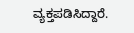ವ್ಯಕ್ತಪಡಿಸಿದ್ದಾರೆ.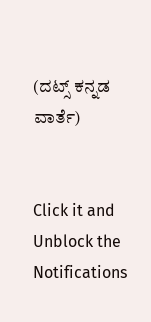(ದಟ್ಸ್ ಕನ್ನಡ ವಾರ್ತೆ)


Click it and Unblock the Notifications